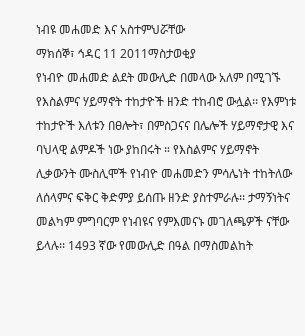ነብዩ መሐመድ እና አስተምህሯቸው
ማክሰኞ፣ ኅዳር 11 2011ማስታወቂያ
የነብዮ መሐመድ ልደት መውሊድ በመላው አለም በሚገኙ የእስልምና ሃይማኖት ተከታዮች ዘንድ ተከብሮ ውሏል፡፡ የእምነቱ ተከታዮች እለቱን በፀሎት፣ በምስጋናና በሌሎች ሃይማኖታዊ እና ባህላዊ ልምዶች ነው ያከበሩት ። የእስልምና ሃይማኖት ሊቃውንት ሙስሊሞች የነብዮ መሐመድን ምሳሌነት ተከትለው ለሰላምና ፍቅር ቅድምያ ይሰጡ ዘንድ ያስተምራሉ፡፡ ታማኝነትና መልካም ምግባርም የነብዩና የምእመናኑ መገለጫዎች ናቸው ይላሉ፡፡ 1493 ኛው የመውሊድ በዓል በማስመልከት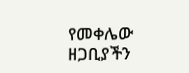የመቀሌው ዘጋቢያችን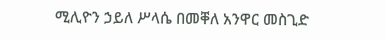ሚሊዮን ኃይለ ሥላሴ በመቐለ አንዋር መስጊድ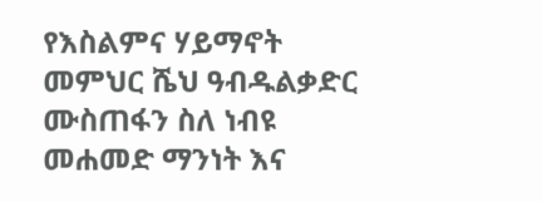የእስልምና ሃይማኖት መምህር ሼህ ዓብዱልቃድር ሙስጠፋን ስለ ነብዩ መሐመድ ማንነት እና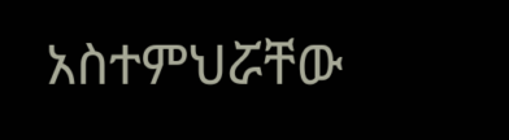አስተምህሯቸው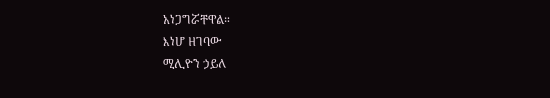አነጋግሯቸዋል።
እነሆ ዘገባው
ሚሊዮን ኃይለ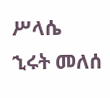ሥላሴ
ኂሩት መለሰ